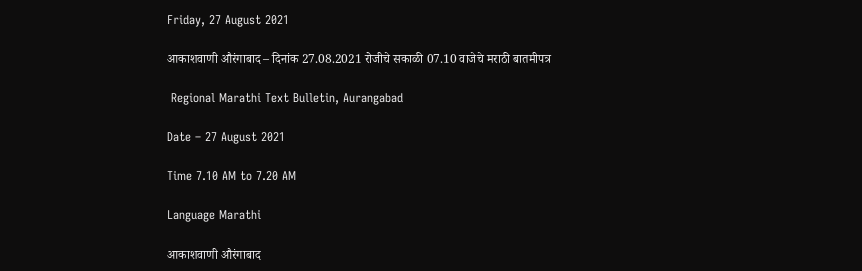Friday, 27 August 2021

आकाशवाणी औरंगाबाद – दिनांक 27.08.2021 रोजीचे सकाळी 07.10 वाजेचे मराठी बातमीपत्र

 Regional Marathi Text Bulletin, Aurangabad

Date – 27 August 2021

Time 7.10 AM to 7.20 AM

Language Marathi

आकाशवाणी औरंगाबाद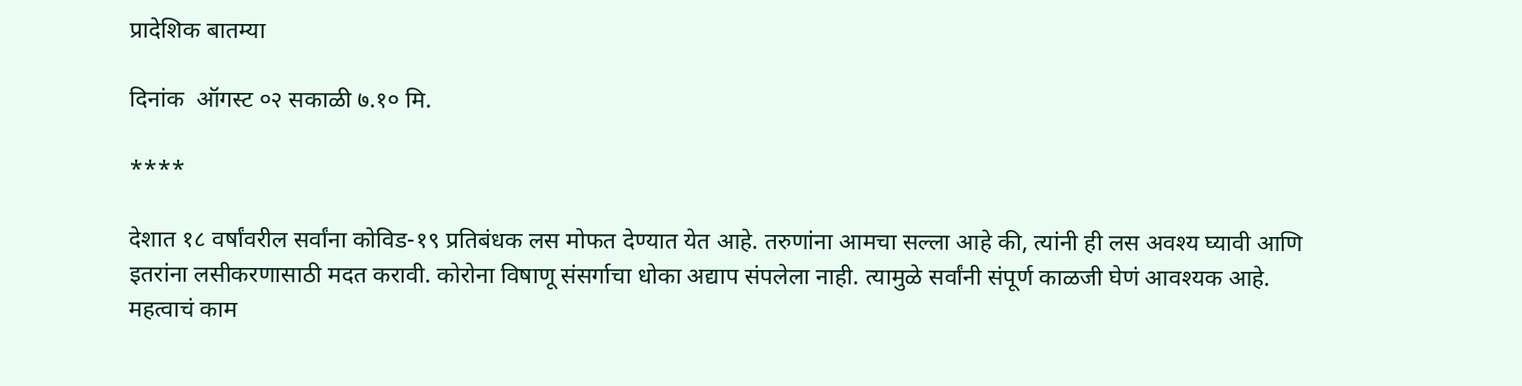प्रादेशिक बातम्या

दिनांक  ऑगस्ट ०२ सकाळी ७.१० मि.

****

देशात १८ वर्षांवरील सर्वांना कोविड-१९ प्रतिबंधक लस मोफत देण्यात येत आहे. तरुणांना आमचा सल्ला आहे की, त्यांनी ही लस अवश्य घ्यावी आणि इतरांना लसीकरणासाठी मदत करावी. कोरोना विषाणू संसर्गाचा धोका अद्याप संपलेला नाही. त्यामुळे सर्वांनी संपूर्ण काळजी घेणं आवश्यक आहे. महत्वाचं काम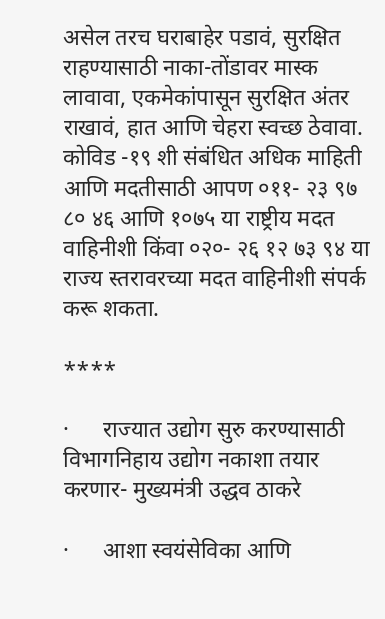असेल तरच घराबाहेर पडावं, सुरक्षित राहण्यासाठी नाका-तोंडावर मास्क लावावा, एकमेकांपासून सुरक्षित अंतर राखावं, हात आणि चेहरा स्वच्छ ठेवावा. कोविड -१९ शी संबंधित अधिक माहिती आणि मदतीसाठी आपण ०११- २३ ९७ ८० ४६ आणि १०७५ या राष्ट्रीय मदत वाहिनीशी किंवा ०२०- २६ १२ ७३ ९४ या राज्य स्तरावरच्या मदत वाहिनीशी संपर्क करू शकता.

****

·      राज्यात उद्योग सुरु करण्यासाठी विभागनिहाय उद्योग नकाशा तयार करणार- मुख्यमंत्री उद्धव ठाकरे

·      आशा स्वयंसेविका आणि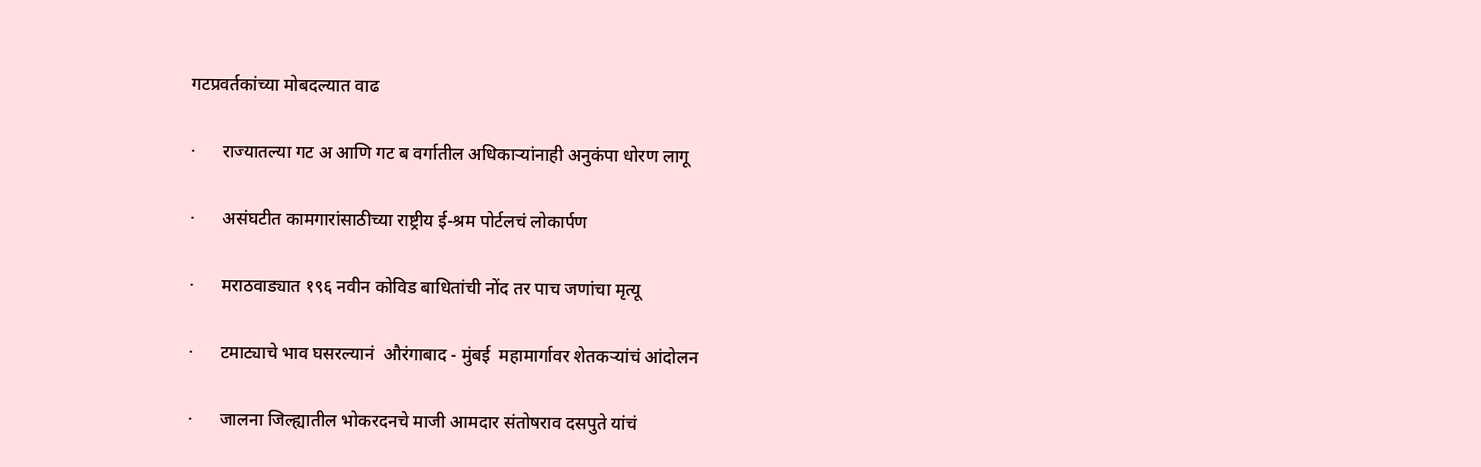गटप्रवर्तकांच्या मोबदल्यात वाढ

·      राज्यातल्या गट अ आणि गट ब वर्गातील अधिकाऱ्यांनाही अनुकंपा धोरण लागू

·      असंघटीत कामगारांसाठीच्या राष्ट्रीय ई-श्रम पोर्टलचं लोकार्पण

·      मराठवाड्यात १९६ नवीन कोविड बाधितांची नोंद तर पाच जणांचा मृत्यू

·      टमाट्याचे भाव घसरल्यानं  औरंगाबाद - मुंबई  महामार्गावर शेतकऱ्यांचं आंदोलन

·      जालना जिल्ह्यातील भोकरदनचे माजी आमदार संतोषराव दसपुते यांचं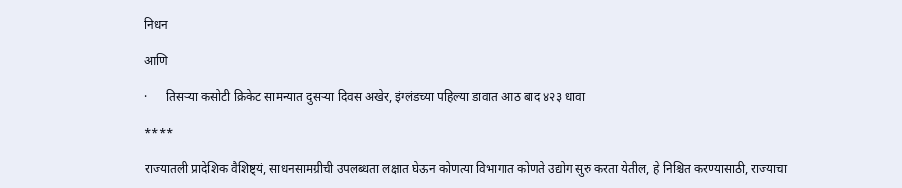निधन

आणि

·      तिसऱ्या कसोटी क्रिकेट सामन्यात दुसऱ्या दिवस अखेर, इंग्लंडच्या पहिल्या डावात आठ बाद ४२३ धावा

****

राज्यातली प्रादेशिक वैशिष्ट्यं, साधनसामग्रीची उपलब्धता लक्षात घेऊन कोणत्या विभागात कोणते उद्योग सुरु करता येतील, हे निश्चित करण्यासाठी, राज्याचा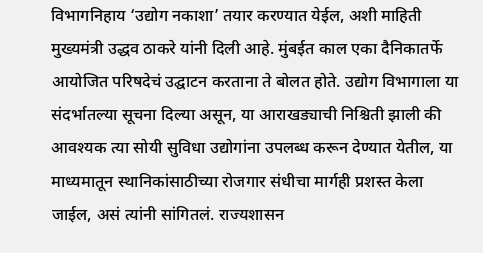विभागनिहाय ‘उद्योग नकाशा’ तयार करण्यात येईल, अशी माहिती मुख्यमंत्री उद्धव ठाकरे यांनी दिली आहे. मुंबईत काल एका दैनिकातर्फे आयोजित परिषदेचं उद्घाटन करताना ते बोलत होते. उद्योग विभागाला या संदर्भातल्या सूचना दिल्या असून, या आराखड्याची निश्चिती झाली की आवश्यक त्या सोयी सुविधा उद्योगांना उपलब्ध करून देण्यात येतील, या माध्यमातून स्थानिकांसाठीच्या रोजगार संधीचा मार्गही प्रशस्त केला जाईल, असं त्यांनी सांगितलं. राज्यशासन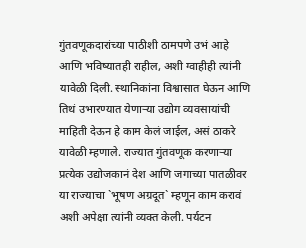गुंतवणूकदारांच्या पाठीशी ठामपणे उभं आहे आणि भविष्यातही राहील, अशी ग्वाहीही त्यांनी यावेळी दिली. स्थानिकांना विश्वासात घेऊन आणि तिथं उभारण्यात येणाऱ्या उद्योग व्यवसायांची माहिती देऊन हे काम केलं जाईल, असं ठाकरे यावेळी म्हणाले. राज्यात गुंतवणूक करणाऱ्या प्रत्येक उद्योजकानं देश आणि जगाच्या पातळीवर या राज्याचा `भूषण अग्रदूत` म्हणून काम करावं अशी अपेक्षा त्यांनी व्यक्त केली. पर्यटन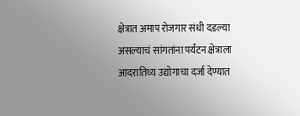क्षेत्रात अमाप रोजगार संधी दडल्या असल्याचं सांगतांना पर्यटन क्षेत्राला आदरातिथ्य उद्योगाचा दर्जा देण्यात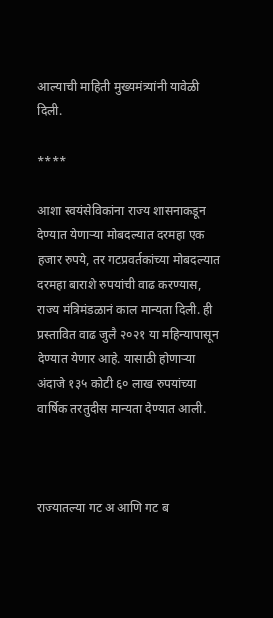आल्याची माहिती मुख्यमंत्र्यांनी यावेळी दिली.

****

आशा स्वयंसेविकांना राज्य शासनाकडून देण्यात येणाऱ्या मोबदल्यात दरमहा एक हजार रुपये, तर गटप्रवर्तकांच्या मोबदल्यात दरमहा बाराशे रुपयांची वाढ करण्यास, राज्य मंत्रिमंडळानं काल मान्यता दिली. ही प्रस्तावित वाढ जुलै २०२१ या महिन्यापासून देण्यात येणार आहे. यासाठी होणाऱ्या अंदाजे १३५ कोटी ६० लाख रुपयांच्या वार्षिक तरतुदीस मान्यता देण्यात आली.



राज्यातल्या गट अ आणि गट ब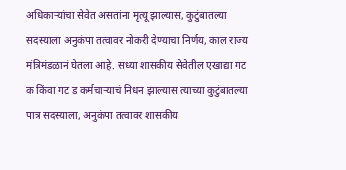अधिकाऱ्यांचा सेवेत असतांना मृत्यू झाल्यास, कुटुंबातल्या सदस्याला अनुकंपा तत्वावर नोकरी देण्याचा निर्णय, काल राज्य मंत्रिमंडळानं घेतला आहे. सध्या शासकीय सेवेतील एखाद्या गट क किंवा गट ड कर्मचाऱ्याचं निधन झाल्यास त्याच्या कुटुंबातल्या पात्र सदस्याला, अनुकंपा तत्वावर शासकीय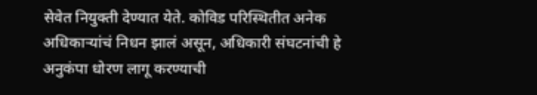सेवेत नियुक्ती देण्यात येते. कोविड परिस्थितीत अनेक अधिकाऱ्यांचं निधन झालं असून, अधिकारी संघटनांची हे अनुकंपा धोरण लागू करण्याची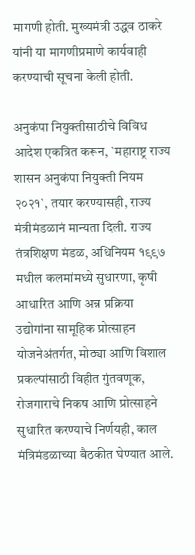मागणी होती. मुख्यमंत्री उद्धव ठाकरे यांनी या मागणीप्रमाणे कार्यवाही करण्याची सूचना केली होती.

अनुकंपा नियुक्तीसाठीचे विविध आदेश एकत्रित करून, `महाराष्ट्र राज्य शासन अनुकंपा नियुक्ती नियम २०२१`, तयार करण्यासही, राज्य मंत्रीमंडळानं मान्यता दिली. राज्य तंत्रशिक्षण मंडळ, अधिनियम १९९७ मधील कलमांमध्ये सुधारणा, कृषी आधारित आणि अन्न प्रक्रिया उद्योगांना सामूहिक प्रोत्साहन योजनेअंतर्गत, मोठ्या आणि विशाल प्रकल्पांसाठी विहीत गुंतवणूक, रोजगाराचे निकष आणि प्रोत्साहने सुधारित करण्याचे निर्णयही, काल मंत्रिमंडळाच्या बैठकीत घेण्यात आले.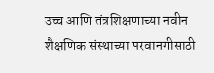उच्च आणि तंत्रशिक्षणाच्या नवीन शैक्षणिक संस्थाच्या परवानगीसाठी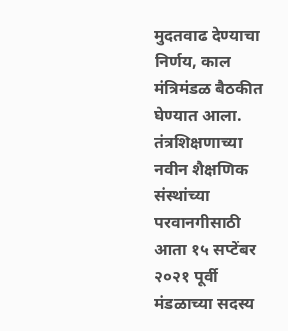मुदतवाढ देण्याचा निर्णय, काल मंत्रिमंडळ बैठकीत घेण्यात आला. तंत्रशिक्षणाच्या नवीन शैक्षणिक संस्थांच्या परवानगीसाठी आता १५ सप्टेंबर २०२१ पूर्वी मंडळाच्या सदस्य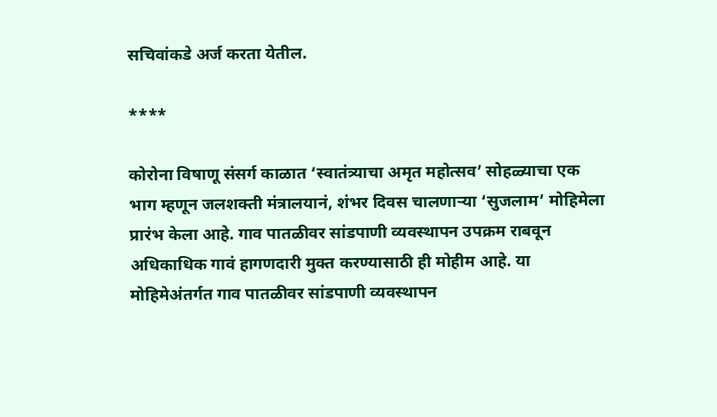सचिवांकडे अर्ज करता येतील.

****

कोरोना विषाणू संसर्ग काळात ‘स्वातंत्र्याचा अमृत महोत्सव’ सोहळ्याचा एक भाग म्हणून जलशक्ती मंत्रालयानं, शंभर दिवस चालणाऱ्या ‘सुजलाम’ मोहिमेला प्रारंभ केला आहे. गाव पातळीवर सांडपाणी व्यवस्थापन उपक्रम राबवून अधिकाधिक गावं हागणदारी मुक्त करण्यासाठी ही मोहीम आहे. या मोहिमेअंतर्गत गाव पातळीवर सांडपाणी व्यवस्थापन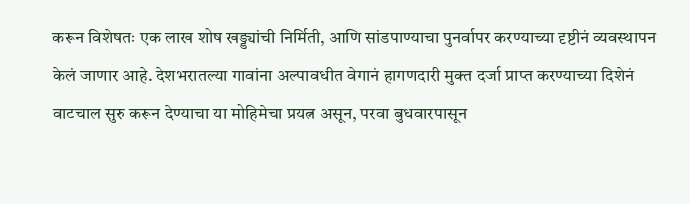करून विशेषतः एक लाख शोष खड्ड्यांची निर्मिती, आणि सांडपाण्याचा पुनर्वापर करण्याच्या दृष्टीनं व्यवस्थापन केलं जाणार आहे. देशभरातल्या गावांना अल्पावधीत वेगानं हागणदारी मुक्त दर्जा प्राप्त करण्याच्या दिशेनं वाटचाल सुरु करून देण्याचा या मोहिमेचा प्रयत्न असून, परवा बुधवारपासून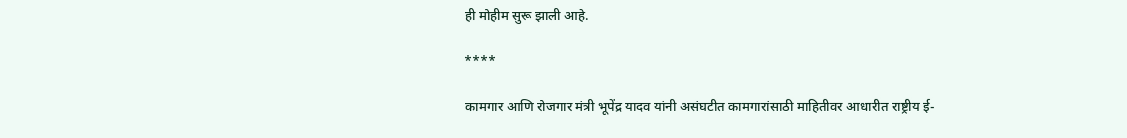ही मोहीम सुरू झाली आहे.

****

कामगार आणि रोजगार मंत्री भूपेंद्र यादव यांनी असंघटीत कामगारांसाठी माहितीवर आधारीत राष्ट्रीय ई-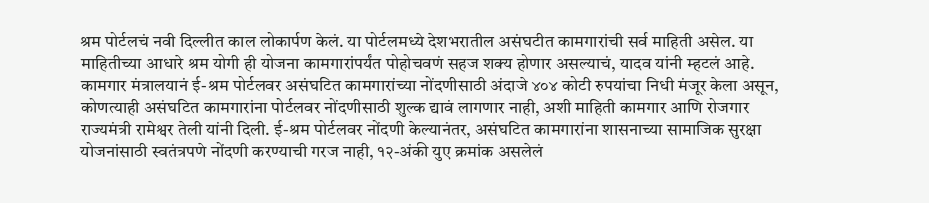श्रम पोर्टलचं नवी दिल्लीत काल लोकार्पण केलं. या पोर्टलमध्ये देशभरातील असंघटीत कामगारांची सर्व माहिती असेल. या माहितीच्या आधारे श्रम योगी ही योजना कामगारांपर्यंत पोहोचवणं सहज शक्य होणार असल्याचं, यादव यांनी म्हटलं आहे. कामगार मंत्रालयानं ई-श्रम पोर्टलवर असंघटित कामगारांच्या नोंदणीसाठी अंदाजे ४०४ कोटी रुपयांचा निधी मंजूर केला असून, कोणत्याही असंघटित कामगारांना पोर्टलवर नोंदणीसाठी शुल्क द्यावं लागणार नाही, अशी माहिती कामगार आणि रोजगार राज्यमंत्री रामेश्वर तेली यांनी दिली. ई-श्रम पोर्टलवर नोंदणी केल्यानंतर, असंघटित कामगारांना शासनाच्या सामाजिक सुरक्षा योजनांसाठी स्वतंत्रपणे नोंदणी करण्याची गरज नाही, १२-अंकी युए क्रमांक असलेलं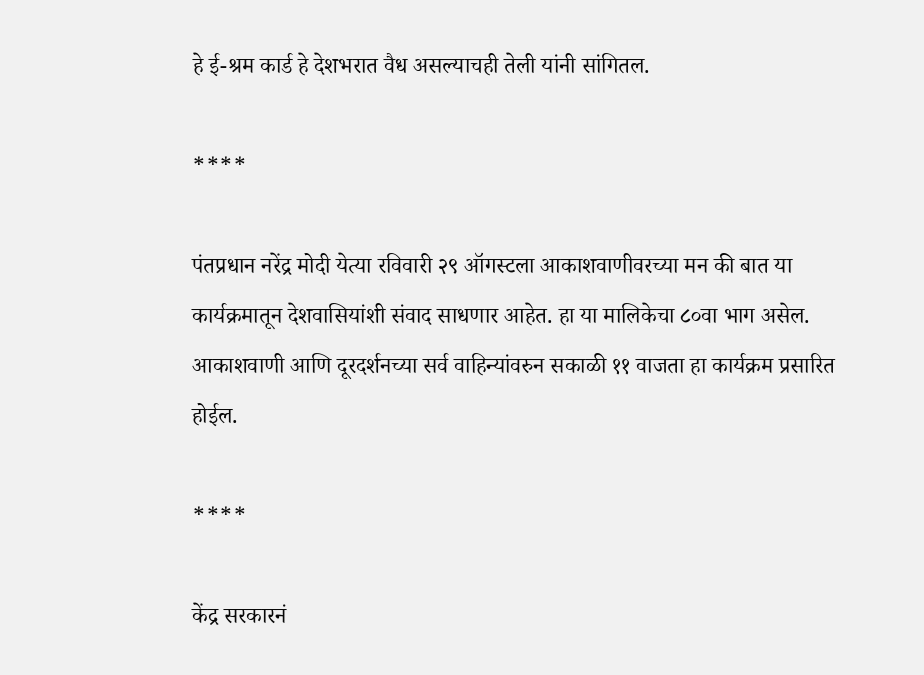हे ई-श्रम कार्ड हे देशभरात वैध असल्याचही तेली यांनी सांगितल.

****

पंतप्रधान नरेंद्र मोदी येत्या रविवारी २९ ऑगस्टला आकाशवाणीवरच्या मन की बात या कार्यक्रमातून देशवासियांशी संवाद साधणार आहेत. हा या मालिकेचा ८०वा भाग असेल. आकाशवाणी आणि दूरदर्शनच्या सर्व वाहिन्यांवरुन सकाळी ११ वाजता हा कार्यक्रम प्रसारित होईल.

****

केंद्र सरकारनं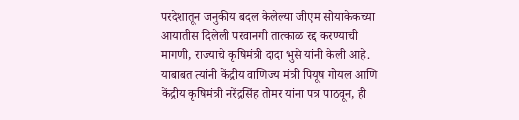परदेशातून जनुकीय बदल केलेल्या जीएम सोयाकेकच्या आयातीस दिलेली परवानगी तात्काळ रद्द करण्याची मागणी, राज्याचे कृषिमंत्री दादा भुसे यांनी केली आहे. याबाबत त्यांनी केंद्रीय वाणिज्य मंत्री पियूष गोयल आणि केंद्रीय कृषिमंत्री नरेंद्रसिंह तोमर यांना पत्र पाठवून, ही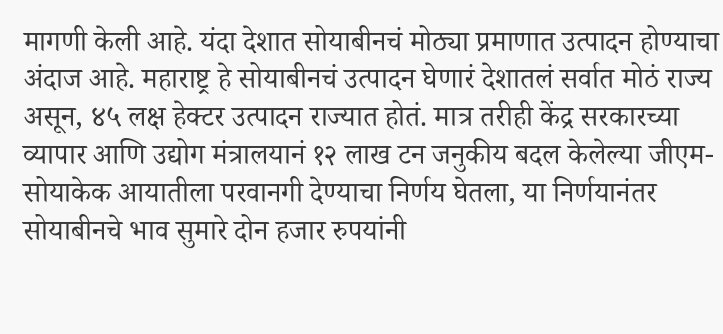मागणी केली आहे. यंदा देशात सोयाबीनचं मोठ्या प्रमाणात उत्पादन होण्याचा अंदाज आहे. महाराष्ट्र हे सोयाबीनचं उत्पादन घेणारं देशातलं सर्वात मोठं राज्य असून, ४५ लक्ष हेक्टर उत्पादन राज्यात होतं. मात्र तरीही केंद्र सरकारच्या व्यापार आणि उद्योग मंत्रालयानं १२ लाख टन जनुकीय बदल केलेल्या जीएम-सोयाकेक आयातीला परवानगी देण्याचा निर्णय घेतला, या निर्णयानंतर सोयाबीनचे भाव सुमारे दोन हजार रुपयांनी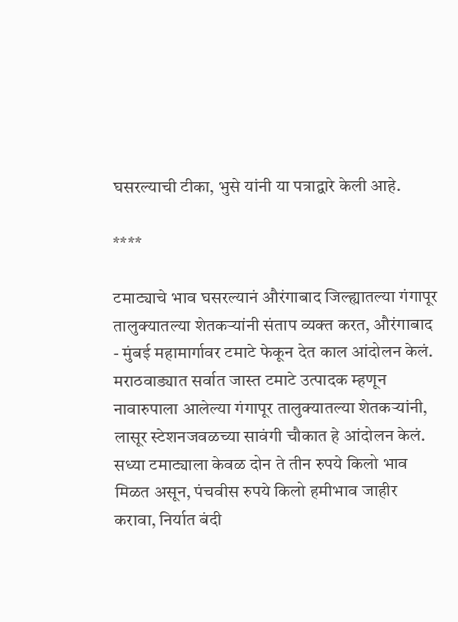घसरल्याची टीका, भुसे यांनी या पत्राद्वारे केली आहे.

****

टमाट्याचे भाव घसरल्यानं औरंगाबाद जिल्ह्यातल्या गंगापूर तालुक्यातल्या शेतकऱ्यांनी संताप व्यक्त करत, औरंगाबाद - मुंबई महामार्गावर टमाटे फेकून देत काल आंदोलन केलं. मराठवाड्यात सर्वात जास्त टमाटे उत्पादक म्हणून नावारुपाला आलेल्या गंगापूर तालुक्यातल्या शेतकऱ्यांनी, लासूर स्टेशनजवळच्या सावंगी चौकात हे आंदोलन केलं. सध्या टमाट्याला केवळ दोन ते तीन रुपये किलो भाव मिळत असून, पंचवीस रुपये किलो हमीभाव जाहीर करावा, निर्यात बंदी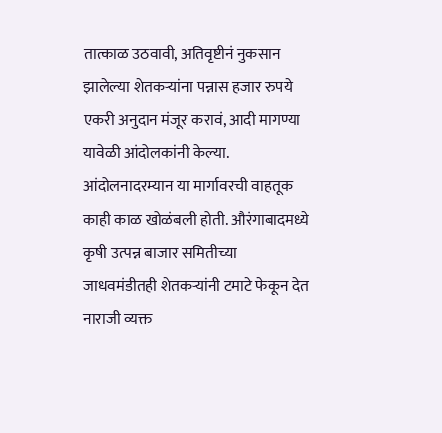तात्काळ उठवावी, अतिवृष्टीनं नुकसान झालेल्या शेतकऱ्यांना पन्नास हजार रुपये एकरी अनुदान मंजूर करावं, आदी मागण्या यावेळी आंदोलकांनी केल्या. आंदोलनादरम्यान या मार्गावरची वाहतूक काही काळ खोळंबली होती. औरंगाबादमध्ये कृषी उत्पन्न बाजार समितीच्या जाधवमंडीतही शेतकऱ्यांनी टमाटे फेकून देत नाराजी व्यक्त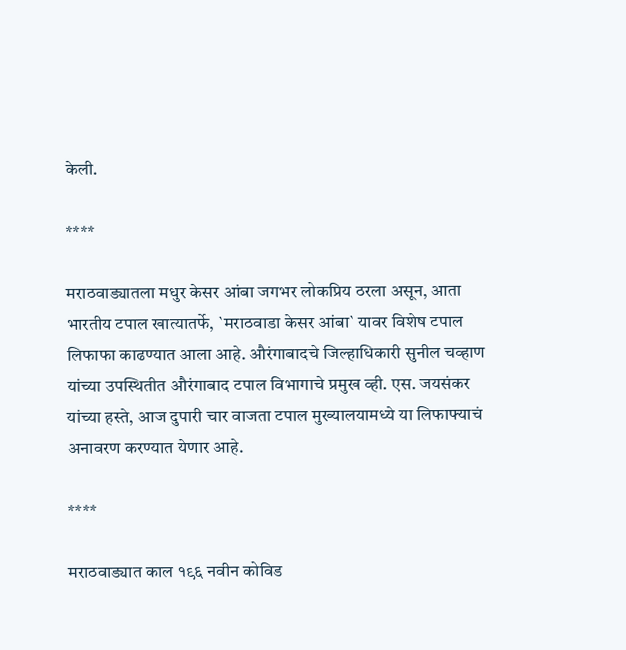केली.

****

मराठवाड्यातला मधुर केसर आंबा जगभर लोकप्रिय ठरला असून, आता भारतीय टपाल खात्यातर्फे, `मराठवाडा केसर आंबा` यावर विशेष टपाल लिफाफा काढण्यात आला आहे. औरंगाबादचे जिल्हाधिकारी सुनील चव्हाण यांच्या उपस्थितीत औरंगाबाद टपाल विभागाचे प्रमुख व्ही. एस. जयसंकर यांच्या हस्ते, आज दुपारी चार वाजता टपाल मुख्यालयामध्ये या लिफाफ्याचं अनावरण करण्यात येणार आहे.

****

मराठवाड्यात काल १९६ नवीन कोविड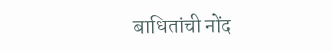बाधितांची नोंद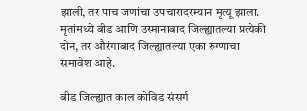झाली, तर पाच जणांचा उपचारादरम्यान मृत्यू झाला. मृतांमध्ये बीड आणि उस्मानाबाद जिल्ह्यातल्या प्रत्येकी दोन, तर औरंगाबाद जिल्ह्यातल्या एका रुग्णाचा समावेश आहे.

बीड जिल्ह्यात काल कोविड संसर्ग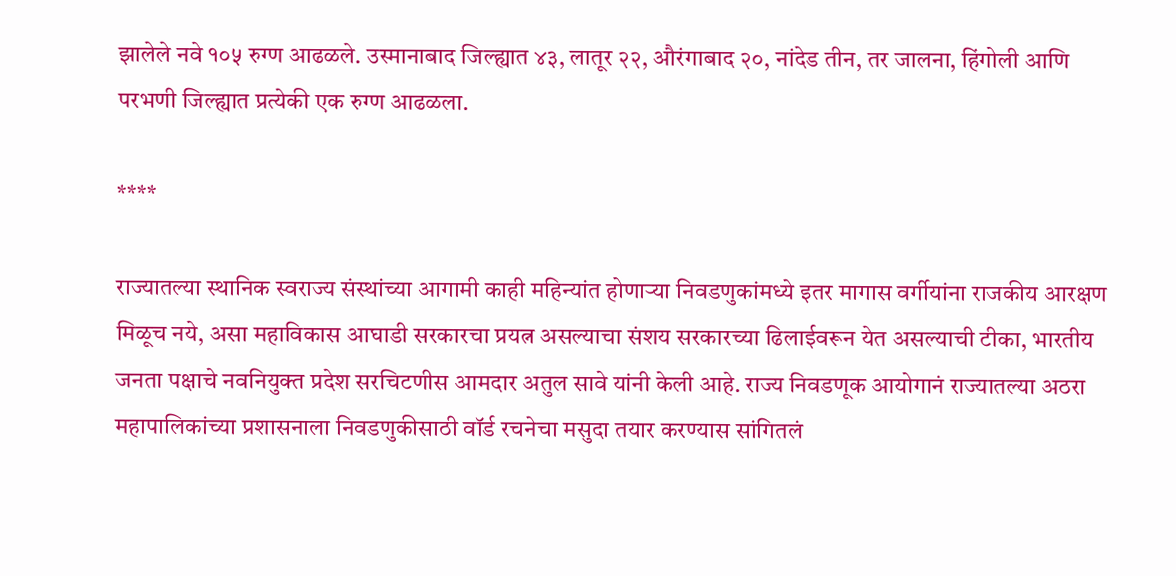झालेले नवे १०५ रुग्ण आढळले. उस्मानाबाद जिल्ह्यात ४३, लातूर २२, औरंगाबाद २०, नांदेड तीन, तर जालना, हिंगोली आणि परभणी जिल्ह्यात प्रत्येकी एक रुग्ण आढळला.

****

राज्यातल्या स्थानिक स्वराज्य संस्थांच्या आगामी काही महिन्यांत होणाऱ्या निवडणुकांमध्ये इतर मागास वर्गीयांना राजकीय आरक्षण मिळूच नये, असा महाविकास आघाडी सरकारचा प्रयत्न असल्याचा संशय सरकारच्या ढिलाईवरून येत असल्याची टीका, भारतीय जनता पक्षाचे नवनियुक्त प्रदेश सरचिटणीस आमदार अतुल सावे यांनी केली आहे. राज्य निवडणूक आयोगानं राज्यातल्या अठरा महापालिकांच्या प्रशासनाला निवडणुकीसाठी वॉर्ड रचनेचा मसुदा तयार करण्यास सांगितलं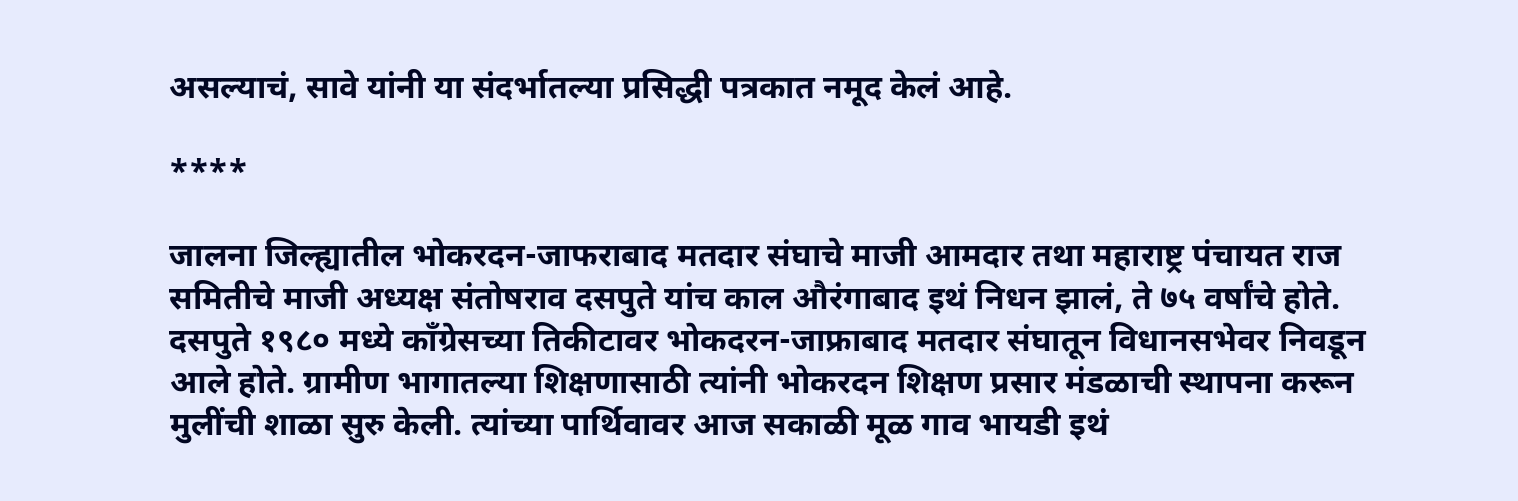असल्याचं, सावे यांनी या संदर्भातल्या प्रसिद्धी पत्रकात नमूद केलं आहे.

****

जालना जिल्ह्यातील भोकरदन-जाफराबाद मतदार संघाचे माजी आमदार तथा महाराष्ट्र पंचायत राज समितीचे माजी अध्यक्ष संतोषराव दसपुते यांच काल औरंगाबाद इथं निधन झालं, ते ७५ वर्षांचे होते. दसपुते १९८० मध्ये काँग्रेसच्या तिकीटावर भोकदरन-जाफ्राबाद मतदार संघातून विधानसभेवर निवडून आले होते. ग्रामीण भागातल्या शिक्षणासाठी त्यांनी भोकरदन शिक्षण प्रसार मंडळाची स्थापना करून मुलींची शाळा सुरु केली. त्यांच्या पार्थिवावर आज सकाळी मूळ गाव भायडी इथं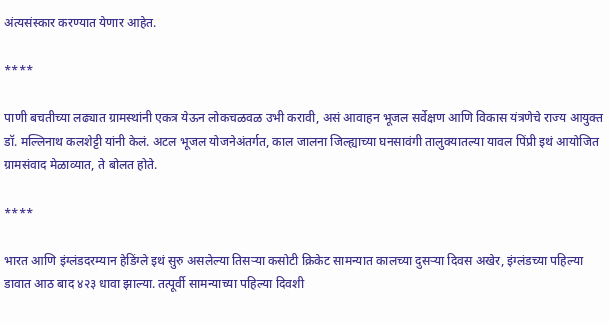अंत्यसंस्कार करण्यात येणार आहेत.

****

पाणी बचतीच्या लढ्यात ग्रामस्थांनी एकत्र येऊन लोकचळवळ उभी करावी, असं आवाहन भूजल सर्वेक्षण आणि विकास यंत्रणेचे राज्य आयुक्त डॉ. मल्लिनाथ कलशेट्टी यांनी केलं. अटल भूजल योजनेअंतर्गत, काल जालना जिल्ह्याच्या घनसावंगी तालुक्यातल्या यावल पिंप्री इथं आयोजित ग्रामसंवाद मेळाव्यात, ते बोलत होते.

****

भारत आणि इंग्लंडदरम्यान हेडिंग्ले इथं सुरु असलेल्या तिसऱ्या कसोटी क्रिकेट सामन्यात कालच्या दुसऱ्या दिवस अखेर, इंग्लंडच्या पहिल्या डावात आठ बाद ४२३ धावा झाल्या. तत्पूर्वी सामन्याच्या पहिल्या दिवशी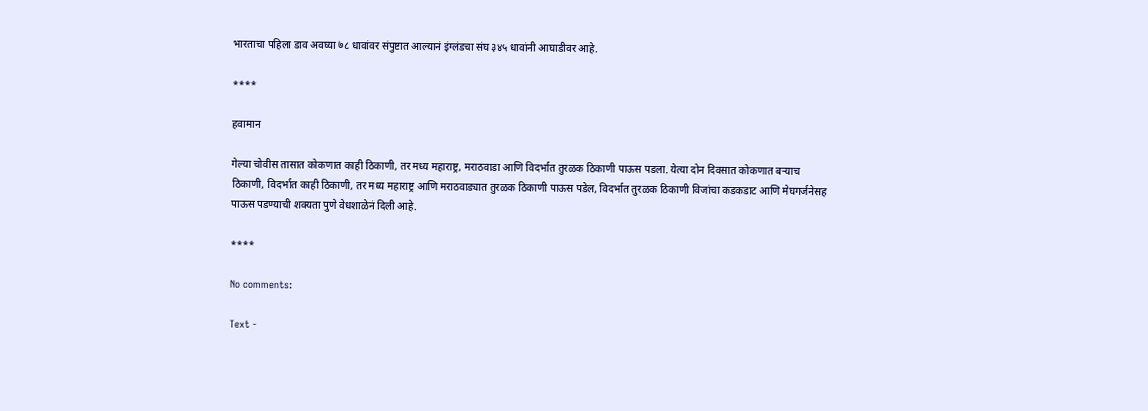भारताचा पहिला डाव अवघ्या ७८ धावांवर संपुष्टात आल्यानं इंग्लंडचा संघ ३४५ धावांनी आघाडीवर आहे.

****

हवामान

गेल्या चोवीस तासात कोकणात काही ठिकाणी, तर मध्य महाराष्ट्र, मराठवाडा आणि विदर्भात तुरळक ठिकाणी पाऊस पडला. येत्या दोन दिवसात कोकणात बऱ्याच ठिकाणी, विदर्भात काही ठिकाणी, तर मध्य महाराष्ट्र आणि मराठवाड्यात तुरळक ठिकाणी पाऊस पडेल, विदर्भात तुरळक ठिकाणी विजांचा कडकडाट आणि मेघगर्जनेसह पाऊस पडण्याची शक्यता पुणे वेधशाळेनं दिली आहे.

****

No comments:

Text -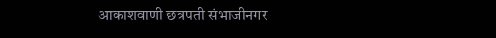आकाशवाणी छत्रपती संभाजीनगर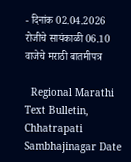- दिनांक 02.04.2026 रोजीचे सायंकाळी 06.10 वाजेचे मराठी बातमीपत्र

  Regional Marathi Text Bulletin, Chhatrapati Sambhajinagar Date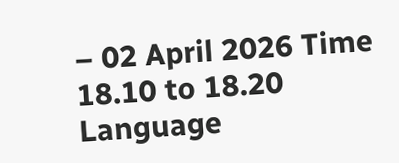– 02 April 2026 Time 18.10 to 18.20 Language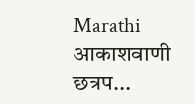Marathi आकाशवाणी छत्रप...